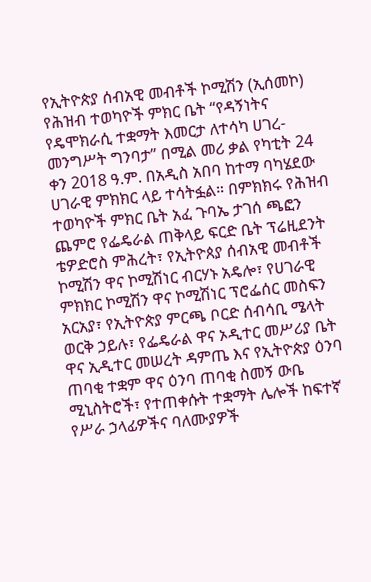የኢትዮጵያ ሰብአዊ መብቶች ኮሚሽን (ኢሰመኮ) የሕዝብ ተወካዮች ምክር ቤት “የዳኝነትና የዴሞክራሲ ተቋማት እመርታ ለተሳካ ሀገረ-መንግሥት ግንባታ” በሚል መሪ ቃል የካቲት 24 ቀን 2018 ዓ.ም. በአዲስ አበባ ከተማ ባካሄደው ሀገራዊ ምክክር ላይ ተሳትፏል። በምክክሩ የሕዝብ ተወካዮች ምክር ቤት አፈ ጉባኤ ታገሰ ጫፎን ጨምሮ የፌዴራል ጠቅላይ ፍርድ ቤት ፕሬዚደንት ቴዎድሮስ ምሕረት፣ የኢትዮጰያ ሰብአዊ መብቶች ኮሚሽን ዋና ኮሚሽነር ብርሃኑ አዴሎ፣ የሀገራዊ ምክክር ኮሚሽን ዋና ኮሚሽነር ፕሮፌሰር መስፍን አርአያ፣ የኢትዮጵያ ምርጫ ቦርድ ሰብሳቢ ሜላት ወርቅ ኃይሉ፣ የፌዴራል ዋና ኦዲተር መሥሪያ ቤት ዋና ኢዲተር መሠረት ዳምጤ እና የኢትዮጵያ ዕንባ ጠባቂ ተቋም ዋና ዕንባ ጠባቂ ስመኝ ውቤ ሚኒስትሮች፣ የተጠቀሱት ተቋማት ሌሎች ከፍተኛ የሥራ ኃላፊዎችና ባለሙያዎች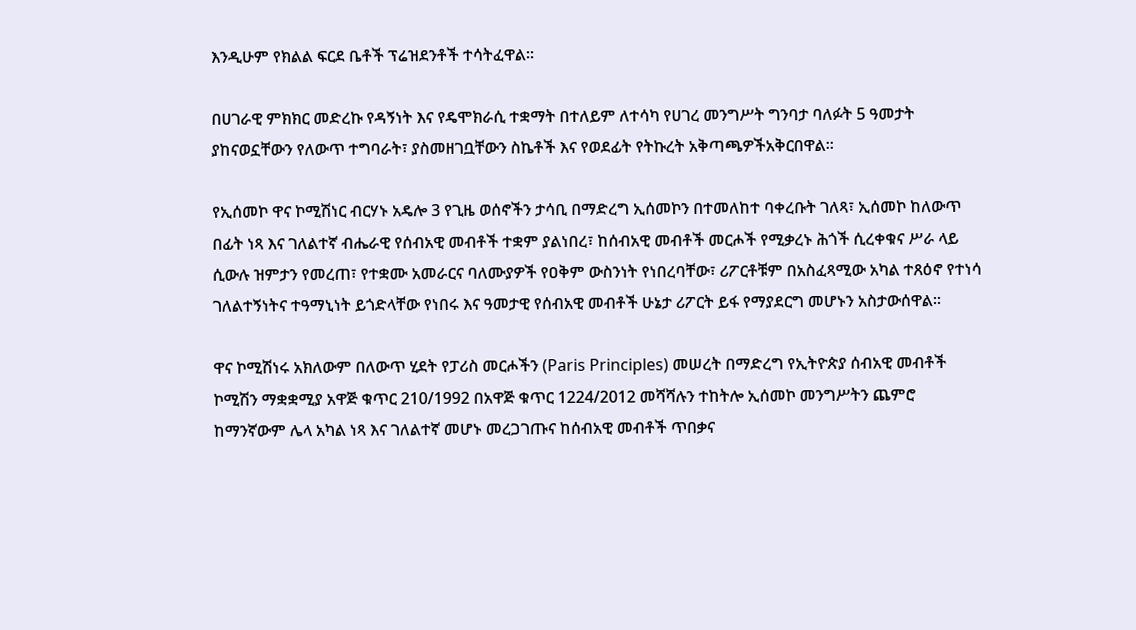እንዲሁም የክልል ፍርደ ቤቶች ፕሬዝደንቶች ተሳትፈዋል።

በሀገራዊ ምክክር መድረኩ የዳኝነት እና የዴሞክራሲ ተቋማት በተለይም ለተሳካ የሀገረ መንግሥት ግንባታ ባለፉት 5 ዓመታት ያከናወኗቸውን የለውጥ ተግባራት፣ ያስመዘገቧቸውን ስኬቶች እና የወደፊት የትኩረት አቅጣጫዎችአቅርበዋል።

የኢሰመኮ ዋና ኮሚሽነር ብርሃኑ አዴሎ 3 የጊዜ ወሰኖችን ታሳቢ በማድረግ ኢሰመኮን በተመለከተ ባቀረቡት ገለጻ፣ ኢሰመኮ ከለውጥ በፊት ነጻ እና ገለልተኛ ብሔራዊ የሰብአዊ መብቶች ተቋም ያልነበረ፣ ከሰብአዊ መብቶች መርሖች የሚቃረኑ ሕጎች ሲረቀቁና ሥራ ላይ ሲውሉ ዝምታን የመረጠ፣ የተቋሙ አመራርና ባለሙያዎች የዐቅም ውስንነት የነበረባቸው፣ ሪፖርቶቹም በአስፈጻሚው አካል ተጸዕኖ የተነሳ ገለልተኝነትና ተዓማኒነት ይጎድላቸው የነበሩ እና ዓመታዊ የሰብአዊ መብቶች ሁኔታ ሪፖርት ይፋ የማያደርግ መሆኑን አስታውሰዋል።

ዋና ኮሚሽነሩ አክለውም በለውጥ ሂደት የፓሪስ መርሖችን (Paris Principles) መሠረት በማድረግ የኢትዮጵያ ሰብአዊ መብቶች ኮሚሽን ማቋቋሚያ አዋጅ ቁጥር 210/1992 በአዋጅ ቁጥር 1224/2012 መሻሻሉን ተከትሎ ኢሰመኮ መንግሥትን ጨምሮ ከማንኛውም ሌላ አካል ነጻ እና ገለልተኛ መሆኑ መረጋገጡና ከሰብአዊ መብቶች ጥበቃና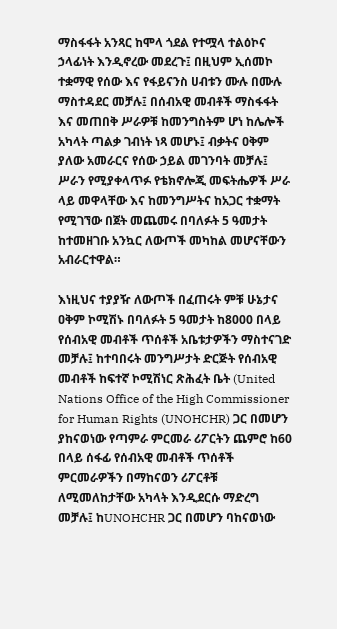ማስፋፋት አንጻር ከሞላ ጎደል የተሟላ ተልዕኮና ኃላፊነት እንዲኖረው መደረጉ፤ በዚህም ኢሰመኮ ተቋማዊ የሰው እና የፋይናንስ ሀብቱን ሙሉ በሙሉ ማስተዳደር መቻሉ፤ በሰብአዊ መብቶች ማስፋፋት እና መጠበቅ ሥራዎቹ ከመንግስትም ሆነ ከሌሎች አካላት ጣልቃ ገብነት ነጻ መሆኑ፤ ብቃትና ዐቅም ያለው አመራርና የሰው ኃይል መገንባት መቻሉ፤ ሥራን የሚያቀላጥፉ የቴክኖሎጂ መፍትሔዎች ሥራ ላይ መዋላቸው እና ከመንግሥትና ከአጋር ተቋማት የሚገኘው በጀት መጨመሩ በባለፉት 5 ዓመታት ከተመዘገቡ አንኳር ለውጦች መካከል መሆናቸውን አብራርተዋል።

እነዚህና ተያያዥ ለውጦች በፈጠሩት ምቹ ሁኔታና ዐቅም ኮሚሽኑ በባለፉት 5 ዓመታት ከ8000 በላይ የሰብአዊ መብቶች ጥሰቶች አቤቱታዎችን ማስተናገድ መቻሉ፤ ከተባበሩት መንግሥታት ድርጅት የሰብአዊ መብቶች ከፍተኛ ኮሚሽነር ጽሕፈት ቤት (United Nations Office of the High Commissioner for Human Rights (UNOHCHR) ጋር በመሆን ያከናወነው የጣምራ ምርመራ ሪፖርትን ጨምሮ ከ60 በላይ ሰፋፊ የሰብአዊ መብቶች ጥሰቶች ምርመራዎችን በማከናወን ሪፖርቶቹ ለሚመለከታቸው አካላት እንዲደርሱ ማድረግ መቻሉ፤ ከUNOHCHR ጋር በመሆን ባከናወነው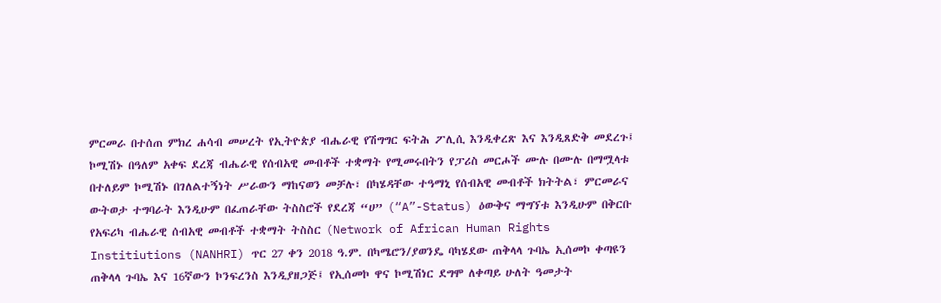ምርመራ በተሰጠ ምክረ ሐሳብ መሠረት የኢትዮጵያ ብሔራዊ የሽግግር ፍትሕ ፖሊሲ እንዲቀረጽ እና እንዲጸድቅ መደረጉ፤ ኮሚሽኑ በዓለም አቀፍ ደረጃ ብሔራዊ የሰብአዊ መብቶች ተቋማት የሚመሩበትን የፓሪስ መርሖች ሙሉ በሙሉ በማሟላቱ በተለይም ኮሚሽኑ በገለልተኝነት ሥራውን ማከናወን መቻሉ፣ በካሄዳቸው ተዓማኒ የሰብአዊ መብቶች ክትትል፣ ምርመራና ውትወታ ተግባራት እንዲሁም በፈጠራቸው ትስስሮች የደረጃ “ሀ” (“A”-Status) ዕውቅና ማግኘቱ እንዲሁም በቅርቡ የአፍሪካ ብሔራዊ ሰብአዊ መብቶች ተቋማት ትስስር (Network of African Human Rights Institiutions (NANHRI) ጥር 27 ቀን 2018 ዓ.ም. በካሜሮን/ያወንዴ ባካሄደው ጠቅላላ ጉባኤ ኢሰመኮ ቀጣዩን ጠቅላላ ጉባኤ እና 16ኛውን ኮንፍረንስ እንዲያዘጋጅ፤ የኢሰመኮ ዋና ኮሚሽነር ደግሞ ለቀጣይ ሁለት ዓመታት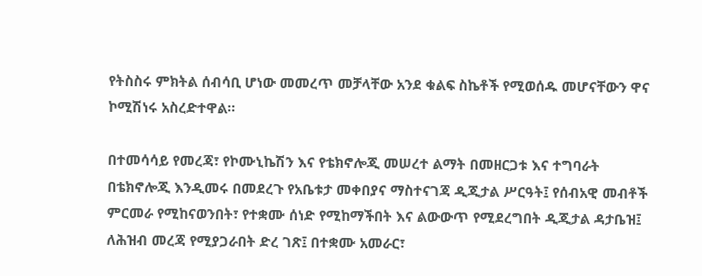የትስስሩ ምክትል ሰብሳቢ ሆነው መመረጥ መቻላቸው አንደ ቁልፍ ስኬቶች የሚወሰዱ መሆናቸውን ዋና ኮሚሽነሩ አስረድተዋል።

በተመሳሳይ የመረጃ፣ የኮሙኒኬሽን እና የቴክኖሎጂ መሠረተ ልማት በመዘርጋቱ እና ተግባራት በቴክኖሎጂ እንዲመሩ በመደረጉ የአቤቱታ መቀበያና ማስተናገጃ ዲጂታል ሥርዓት፤ የሰብአዊ መብቶች ምርመራ የሚከናወንበት፣ የተቋሙ ሰነድ የሚከማችበት እና ልውውጥ የሚደረግበት ዲጂታል ዳታቤዝ፤ ለሕዝብ መረጃ የሚያጋራበት ድረ ገጽ፤ በተቋሙ አመራር፣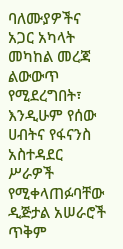ባለሙያዎችና አጋር አካላት መካከል መረጃ ልውውጥ የሚደረግበት፣ እንዲሁም የሰው ሀብትና የፋናንስ አስተዳደር ሥራዎች የሚቀላጠፉባቸው ዲጅታል አሠራሮች ጥቅም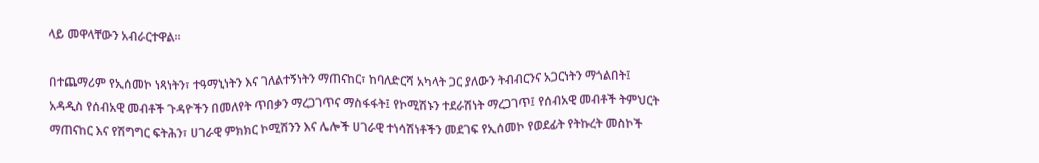ላይ መዋላቸውን አብራርተዋል።

በተጨማሪም የኢሰመኮ ነጻነትን፣ ተዓማኒነትን እና ገለልተኝነትን ማጠናከር፣ ከባለድርሻ አካላት ጋር ያለውን ትብብርንና አጋርነትን ማጎልበት፤ አዳዲስ የሰብአዊ መብቶች ጉዳዮችን በመለየት ጥበቃን ማረጋገጥና ማስፋፋት፤ የኮሚሽኑን ተደራሽነት ማረጋገጥ፤ የሰብአዊ መብቶች ትምህርት ማጠናከር እና የሽግግር ፍትሕን፣ ሀገራዊ ምክክር ኮሚሽንን እና ሌሎች ሀገራዊ ተነሳሽነቶችን መደገፍ የኢሰመኮ የወደፊት የትኩረት መስኮች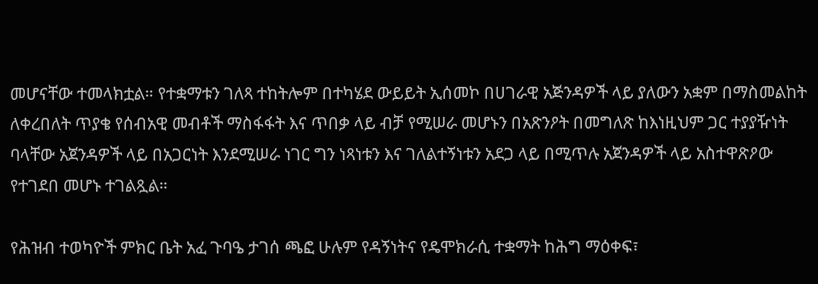መሆናቸው ተመላክቷል። የተቋማቱን ገለጻ ተከትሎም በተካሄደ ውይይት ኢሰመኮ በሀገራዊ አጅንዳዎች ላይ ያለውን አቋም በማስመልከት ለቀረበለት ጥያቄ የሰብአዊ መብቶች ማስፋፋት እና ጥበቃ ላይ ብቻ የሚሠራ መሆኑን በአጽንዖት በመግለጽ ከእነዚህም ጋር ተያያዥነት ባላቸው አጀንዳዎች ላይ በአጋርነት እንደሚሠራ ነገር ግን ነጻነቱን እና ገለልተኝነቱን አደጋ ላይ በሚጥሉ አጀንዳዎች ላይ አስተዋጽዖው የተገደበ መሆኑ ተገልጿል።

የሕዝብ ተወካዮች ምክር ቤት አፈ ጉባዔ ታገሰ ጫፎ ሁሉም የዳኝነትና የዴሞክራሲ ተቋማት ከሕግ ማዕቀፍ፣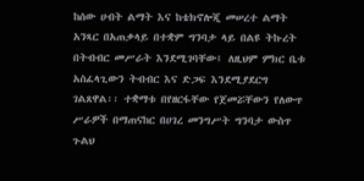ከሰው ሀብት ልማት እና ከቴክኖሎጂ መሠረተ ልማት አንጻር በአጠቃላይ በተቋም ግንባታ ላይ በልዩ ትኩረት በትብብር መሥራት እንደሚገባቸው፤ ለዚህም ምክር ቤቱ አስፈላጊውን ትብብር እና ድጋፍ እንደሚያደርግ ገልጸዋል፡፡ ተቋማቱ በየዘርፋቸው የጀመሯቸውን የለውጥ ሥራዎች በማጠናከር በሀገረ መንግሥት ግንባታ ውስጥ ጉልህ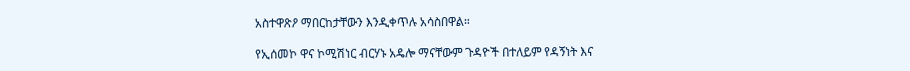አስተዋጽዖ ማበርከታቸውን እንዲቀጥሉ አሳስበዋል።

የኢሰመኮ ዋና ኮሚሽነር ብርሃኑ አዴሎ ማናቸውም ጉዳዮች በተለይም የዳኝነት እና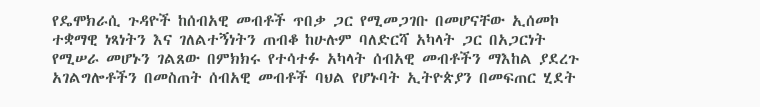የዴሞክራሲ ጉዳዮች ከሰብአዊ መብቶች ጥበቃ ጋር የሚመጋገቡ በመሆናቸው ኢሰመኮ ተቋማዊ ነጻነትን እና ገለልተኝነትን ጠብቆ ከሁሉም ባለድርሻ አካላት ጋር በአጋርነት የሚሠራ መሆኑን ገልጸው በምክክሩ የተሳተፉ አካላት ሰብአዊ መብቶችን ማእከል ያደረጉ አገልግሎቶችን በመስጠት ሰብአዊ መብቶች ባህል የሆኑባት ኢትዮጵያን በመፍጠር ሂደት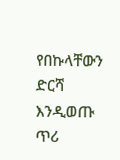የበኩላቸውን ድርሻ እንዲወጡ ጥሪ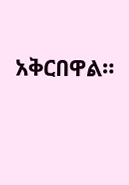አቅርበዋል።